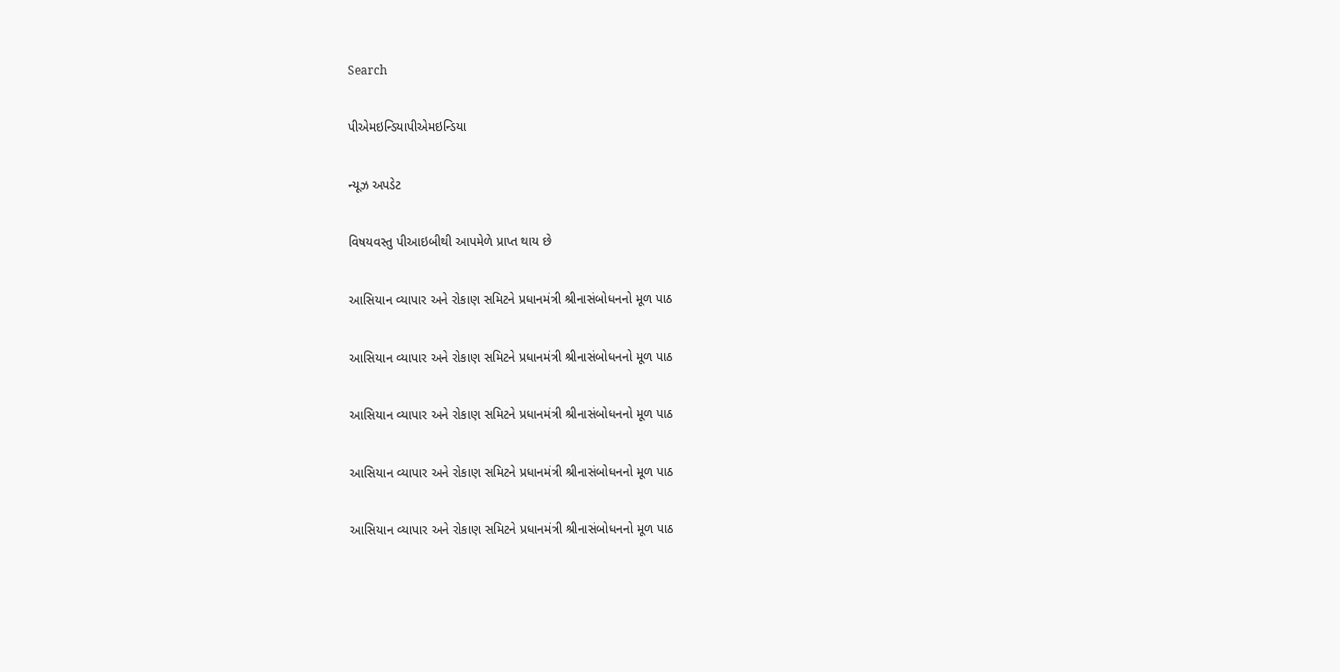Search

પીએમઇન્ડિયાપીએમઇન્ડિયા

ન્યૂઝ અપડેટ

વિષયવસ્તુ પીઆઇબીથી આપમેળે પ્રાપ્ત થાય છે

આસિયાન વ્યાપાર અને રોકાણ સમિટને પ્રધાનમંત્રી શ્રીનાસંબોધનનો મૂળ પાઠ

આસિયાન વ્યાપાર અને રોકાણ સમિટને પ્રધાનમંત્રી શ્રીનાસંબોધનનો મૂળ પાઠ

આસિયાન વ્યાપાર અને રોકાણ સમિટને પ્રધાનમંત્રી શ્રીનાસંબોધનનો મૂળ પાઠ

આસિયાન વ્યાપાર અને રોકાણ સમિટને પ્રધાનમંત્રી શ્રીનાસંબોધનનો મૂળ પાઠ

આસિયાન વ્યાપાર અને રોકાણ સમિટને પ્રધાનમંત્રી શ્રીનાસંબોધનનો મૂળ પાઠ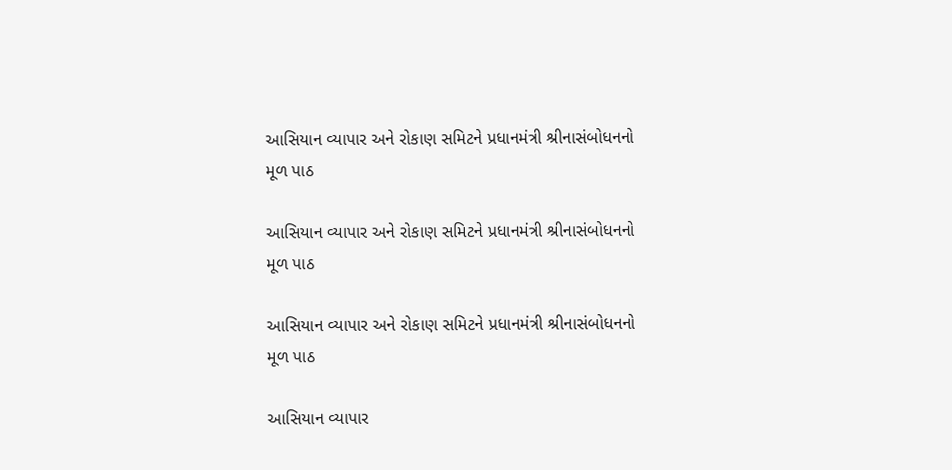આસિયાન વ્યાપાર અને રોકાણ સમિટને પ્રધાનમંત્રી શ્રીનાસંબોધનનો મૂળ પાઠ

આસિયાન વ્યાપાર અને રોકાણ સમિટને પ્રધાનમંત્રી શ્રીનાસંબોધનનો મૂળ પાઠ

આસિયાન વ્યાપાર અને રોકાણ સમિટને પ્રધાનમંત્રી શ્રીનાસંબોધનનો મૂળ પાઠ

આસિયાન વ્યાપાર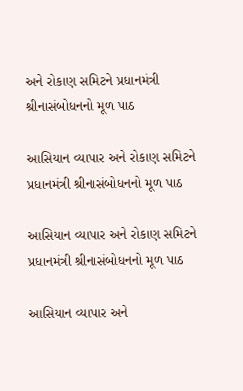અને રોકાણ સમિટને પ્રધાનમંત્રી શ્રીનાસંબોધનનો મૂળ પાઠ

આસિયાન વ્યાપાર અને રોકાણ સમિટને પ્રધાનમંત્રી શ્રીનાસંબોધનનો મૂળ પાઠ

આસિયાન વ્યાપાર અને રોકાણ સમિટને પ્રધાનમંત્રી શ્રીનાસંબોધનનો મૂળ પાઠ

આસિયાન વ્યાપાર અને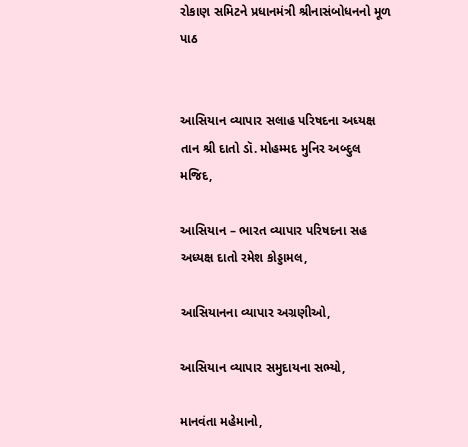રોકાણ સમિટને પ્રધાનમંત્રી શ્રીનાસંબોધનનો મૂળ પાઠ


આસિયાન વ્યાપાર સલાહ પરિષદના અધ્યક્ષ તાન શ્રી દાતો ડૉ. મોહમ્મદ મુનિર અબ્દુલ મજિદ,

આસિયાન – ભારત વ્યાપાર પરિષદના સહ અધ્યક્ષ દાતો રમેશ કોડ્ડામલ,

આસિયાનના વ્યાપાર અગ્રણીઓ,

આસિયાન વ્યાપાર સમુદાયના સભ્યો,

માનવંતા મહેમાનો,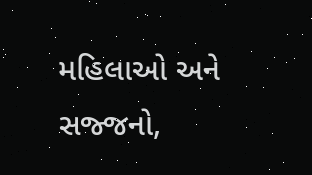મહિલાઓ અને સજ્જનો,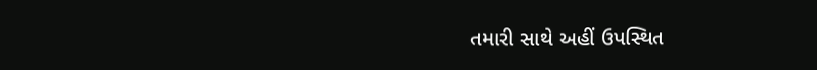તમારી સાથે અહીં ઉપસ્થિત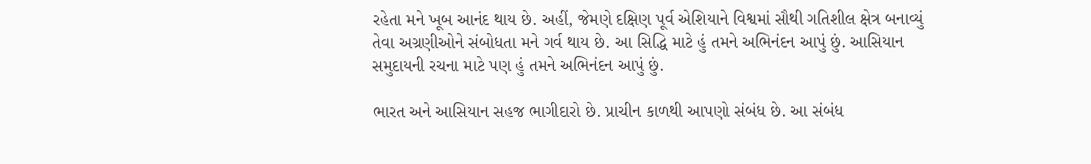રહેતા મને ખૂબ આનંદ થાય છે. અહીં, જેમણે દક્ષિણ પૂર્વ એશિયાને વિશ્વમાં સૌથી ગતિશીલ ક્ષેત્ર બનાવ્યું તેવા અગ્રણીઓને સંબોધતા મને ગર્વ થાય છે. આ સિદ્ધિ માટે હું તમને અભિનંદન આપું છું. આસિયાન સમુદાયની રચના માટે પણ હું તમને અભિનંદન આપું છું.

ભારત અને આસિયાન સહજ ભાગીદારો છે. પ્રાચીન કાળથી આપણો સંબંધ છે. આ સંબંધ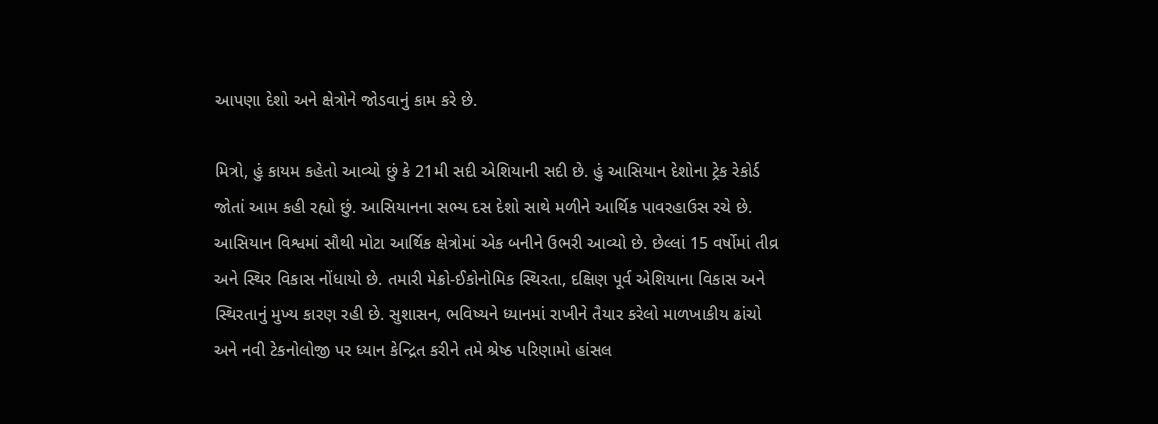આપણા દેશો અને ક્ષેત્રોને જોડવાનું કામ કરે છે.

મિત્રો, હું કાયમ કહેતો આવ્યો છું કે 21મી સદી એશિયાની સદી છે. હું આસિયાન દેશોના ટ્રેક રેકોર્ડ જોતાં આમ કહી રહ્યો છું. આસિયાનના સભ્ય દસ દેશો સાથે મળીને આર્થિક પાવરહાઉસ રચે છે. આસિયાન વિશ્વમાં સૌથી મોટા આર્થિક ક્ષેત્રોમાં એક બનીને ઉભરી આવ્યો છે. છેલ્લાં 15 વર્ષોમાં તીવ્ર અને સ્થિર વિકાસ નોંધાયો છે. તમારી મેક્રો-ઈકોનોમિક સ્થિરતા, દક્ષિણ પૂર્વ એશિયાના વિકાસ અને સ્થિરતાનું મુખ્ય કારણ રહી છે. સુશાસન, ભવિષ્યને ધ્યાનમાં રાખીને તૈયાર કરેલો માળખાકીય ઢાંચો અને નવી ટેકનોલોજી પર ધ્યાન કેન્દ્રિત કરીને તમે શ્રેષ્ઠ પરિણામો હાંસલ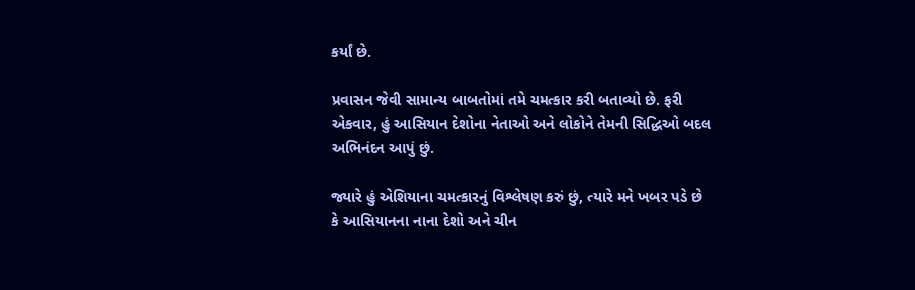કર્યાં છે.

પ્રવાસન જેવી સામાન્ય બાબતોમાં તમે ચમત્કાર કરી બતાવ્યો છે. ફરી એકવાર, હું આસિયાન દેશોના નેતાઓ અને લોકોને તેમની સિદ્ધિઓ બદલ અભિનંદન આપું છું.

જ્યારે હું એશિયાના ચમત્કારનું વિશ્લેષણ કરું છું, ત્યારે મને ખબર પડે છે કે આસિયાનના નાના દેશો અને ચીન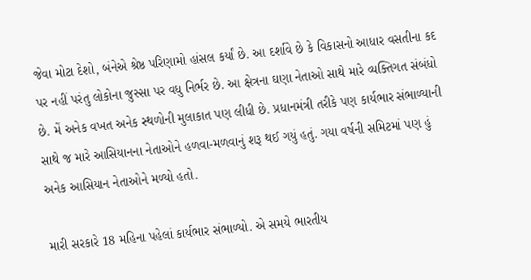જેવા મોટા દેશો, બંનેએ શ્રેષ્ઠ પરિણામો હાંસલ કર્યાં છે. આ દર્શાવે છે કે વિકાસનો આધાર વસતીના કદ પર નહીં પરંતુ લોકોના જુસ્સા પર વધુ નિર્ભર છે. આ ક્ષેત્રના ઘણા નેતાઓ સાથે મારે વ્યક્તિગત સંબંધો છે. મેં અનેક વખત અનેક સ્થળોની મુલાકાત પણ લીધી છે. પ્રધાનમંત્રી તરીકે પણ કાર્યભાર સંભાળ્યાની સાથે જ મારે આસિયાનના નેતાઓને હળવા-મળવાનું શરૂ થઈ ગયું હતું. ગયા વર્ષની સમિટમાં પણ હું અનેક આસિયાન નેતાઓને મળ્યો હતો.

મારી સરકારે 18 મહિના પહેલાં કાર્યભાર સંભાળ્યો. એ સમયે ભારતીય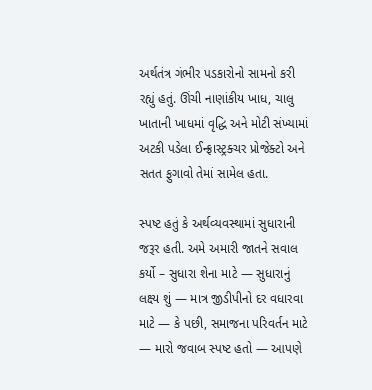અર્થતંત્ર ગંભીર પડકારોનો સામનો કરી રહ્યું હતું. ઊંચી નાણાંકીય ખાધ, ચાલુ ખાતાની ખાધમાં વૃદ્ધિ અને મોટી સંખ્યામાં અટકી પડેલા ઈન્ફ્રાસ્ટ્રક્ચર પ્રોજેક્ટો અને સતત ફુગાવો તેમાં સામેલ હતા.

સ્પષ્ટ હતું કે અર્થવ્યવસ્થામાં સુધારાની જરૂર હતી. અમે અમારી જાતને સવાલ કર્યો – સુધારા શેના માટે — સુધારાનું લક્ષ્ય શું — માત્ર જીડીપીનો દર વધારવા માટે — કે પછી, સમાજના પરિવર્તન માટે — મારો જવાબ સ્પષ્ટ હતો — આપણે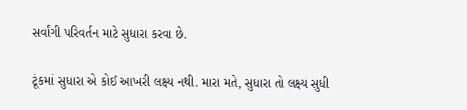સર્વાંગી પરિવર્તન માટે સુધારા કરવા છે.

ટૂંકમાં સુધારા એ કોઈ આખરી લક્ષ્ય નથી. મારા મતે, સુધારા તો લક્ષ્ય સુધી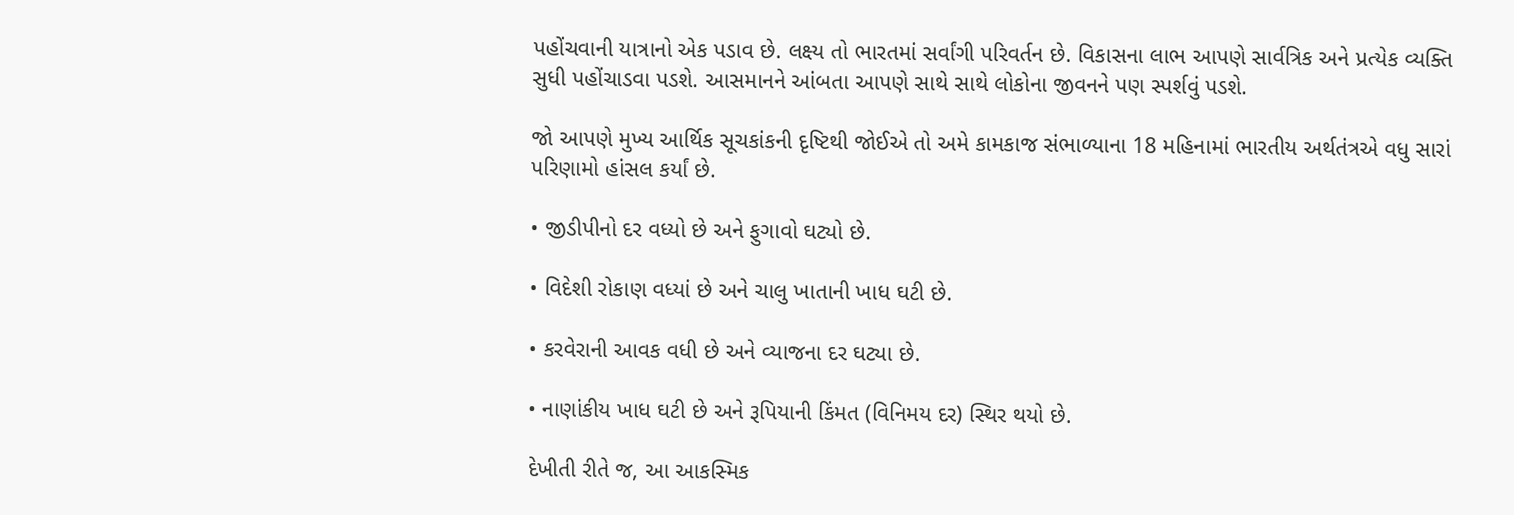પહોંચવાની યાત્રાનો એક પડાવ છે. લક્ષ્ય તો ભારતમાં સર્વાંગી પરિવર્તન છે. વિકાસના લાભ આપણે સાર્વત્રિક અને પ્રત્યેક વ્યક્તિ સુધી પહોંચાડવા પડશે. આસમાનને આંબતા આપણે સાથે સાથે લોકોના જીવનને પણ સ્પર્શવું પડશે.

જો આપણે મુખ્ય આર્થિક સૂચકાંકની દૃષ્ટિથી જોઈએ તો અમે કામકાજ સંભાળ્યાના 18 મહિનામાં ભારતીય અર્થતંત્રએ વધુ સારાં પરિણામો હાંસલ કર્યાં છે.

• જીડીપીનો દર વધ્યો છે અને ફુગાવો ઘટ્યો છે.

• વિદેશી રોકાણ વધ્યાં છે અને ચાલુ ખાતાની ખાધ ઘટી છે.

• કરવેરાની આવક વધી છે અને વ્યાજના દર ઘટ્યા છે.

• નાણાંકીય ખાધ ઘટી છે અને રૂપિયાની કિંમત (વિનિમય દર) સ્થિર થયો છે.

દેખીતી રીતે જ, આ આકસ્મિક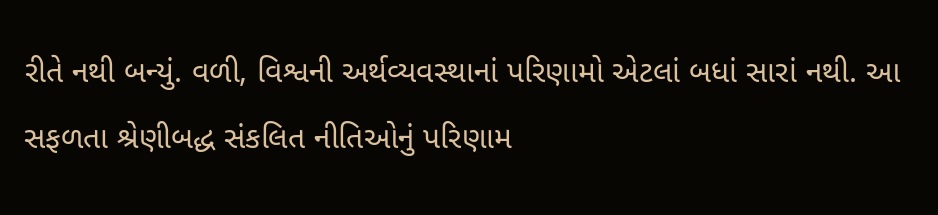રીતે નથી બન્યું. વળી, વિશ્વની અર્થવ્યવસ્થાનાં પરિણામો એટલાં બધાં સારાં નથી. આ સફળતા શ્રેણીબદ્ધ સંકલિત નીતિઓનું પરિણામ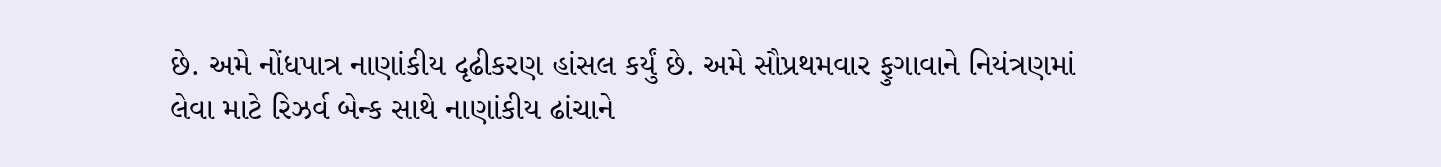છે. અમે નોંધપાત્ર નાણાંકીય દૃઢીકરણ હાંસલ કર્યું છે. અમે સૌપ્રથમવાર ફુગાવાને નિયંત્રણમાં લેવા માટે રિઝર્વ બેન્ક સાથે નાણાંકીય ઢાંચાને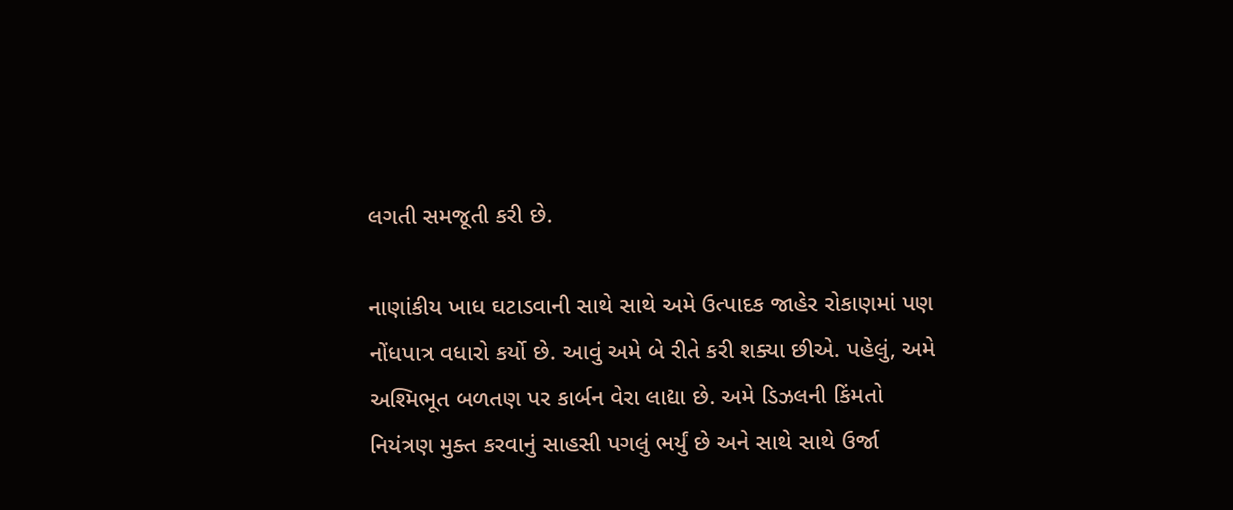લગતી સમજૂતી કરી છે.

નાણાંકીય ખાધ ઘટાડવાની સાથે સાથે અમે ઉત્પાદક જાહેર રોકાણમાં પણ નોંધપાત્ર વધારો કર્યો છે. આવું અમે બે રીતે કરી શક્યા છીએ. પહેલું, અમે અશ્મિભૂત બળતણ પર કાર્બન વેરા લાદ્યા છે. અમે ડિઝલની કિંમતો નિયંત્રણ મુક્ત કરવાનું સાહસી પગલું ભર્યું છે અને સાથે સાથે ઉર્જા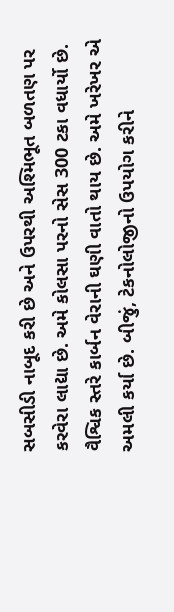સબસીડી નાબૂદ કરી છે અને ઉપરથી અશ્મિભૂત બળતણ પર કરવેરા લાદ્યા છે. અમે કોલસા પરનો સેસ 300 ટકા વધાર્યો છે. વૈશ્વિક સ્તરે કાર્બન વેરાની ઘણી વાતો થાય છે. અમે ખરેખર એ અમલી કર્યા છે. બીજું, ટેકનોલોજીનો ઉપયોગ કરીને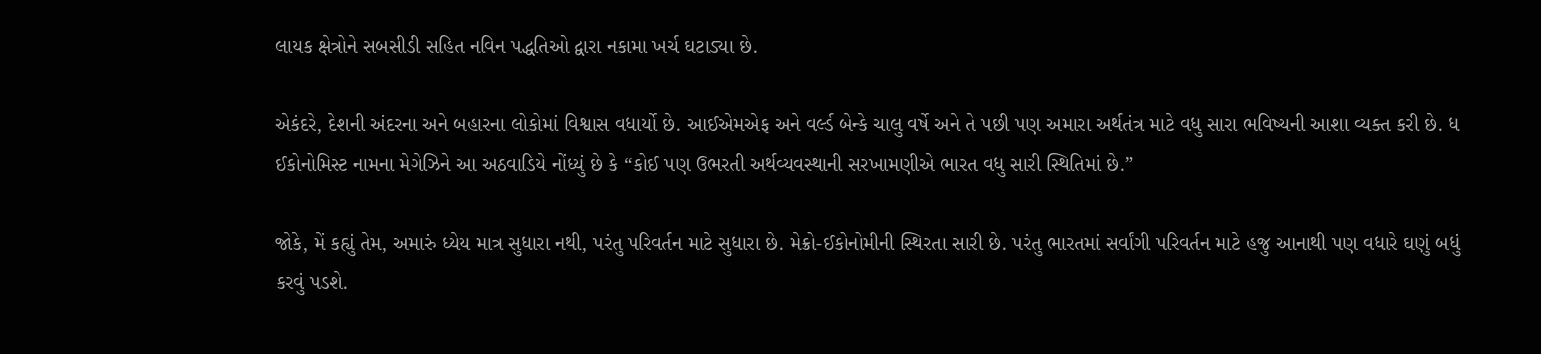લાયક ક્ષેત્રોને સબસીડી સહિત નવિન પદ્ધતિઓ દ્વારા નકામા ખર્ચ ઘટાડ્યા છે.

એકંદરે, દેશની અંદરના અને બહારના લોકોમાં વિશ્વાસ વધાર્યો છે. આઈએમએફ અને વર્લ્ડ બેન્કે ચાલુ વર્ષે અને તે પછી પણ અમારા અર્થતંત્ર માટે વધુ સારા ભવિષ્યની આશા વ્યક્ત કરી છે. ધ ઈકોનોમિસ્ટ નામના મેગેઝિને આ અઠવાડિયે નોંધ્યું છે કે “કોઈ પણ ઉભરતી અર્થવ્યવસ્થાની સરખામણીએ ભારત વધુ સારી સ્થિતિમાં છે.”

જોકે, મેં કહ્યું તેમ, અમારું ધ્યેય માત્ર સુધારા નથી, પરંતુ પરિવર્તન માટે સુધારા છે. મેક્રો-ઈકોનોમીની સ્થિરતા સારી છે. પરંતુ ભારતમાં સર્વાંગી પરિવર્તન માટે હજુ આનાથી પણ વધારે ઘણું બધું કરવું પડશે.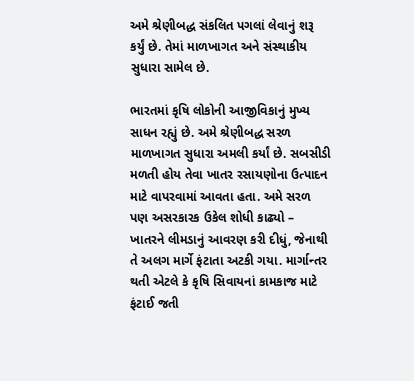અમે શ્રેણીબદ્ધ સંકલિત પગલાં લેવાનું શરૂ કર્યું છે. તેમાં માળખાગત અને સંસ્થાકીય સુધારા સામેલ છે.

ભારતમાં કૃષિ લોકોની આજીવિકાનું મુખ્ય સાધન રહ્યું છે. અમે શ્રેણીબદ્ધ સરળ માળખાગત સુધારા અમલી કર્યાં છે. સબસીડી મળતી હોય તેવા ખાતર રસાયણોના ઉત્પાદન માટે વાપરવામાં આવતા હતા. અમે સરળ પણ અસરકારક ઉકેલ શોધી કાઢ્યો – ખાતરને લીમડાનું આવરણ કરી દીધું, જેનાથી તે અલગ માર્ગે ફંટાતા અટકી ગયા. માર્ગાન્તર થતી એટલે કે કૃષિ સિવાયનાં કામકાજ માટે ફંટાઈ જતી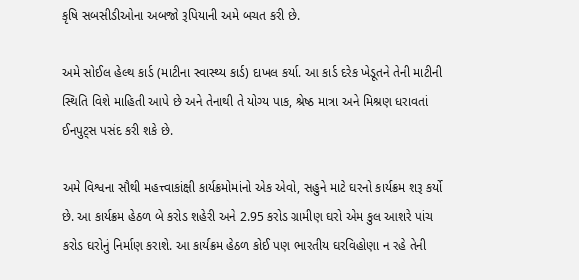કૃષિ સબસીડીઓના અબજો રૂપિયાની અમે બચત કરી છે.

અમે સોઈલ હેલ્થ કાર્ડ (માટીના સ્વાસ્થ્ય કાર્ડ) દાખલ કર્યા. આ કાર્ડ દરેક ખેડૂતને તેની માટીની સ્થિતિ વિશે માહિતી આપે છે અને તેનાથી તે યોગ્ય પાક, શ્રેષ્ઠ માત્રા અને મિશ્રણ ધરાવતાં ઈનપુટ્સ પસંદ કરી શકે છે.

અમે વિશ્વના સૌથી મહત્ત્વાકાંક્ષી કાર્યક્રમોમાંનો એક એવો, સહુને માટે ઘરનો કાર્યક્રમ શરૂ કર્યો છે. આ કાર્યક્રમ હેઠળ બે કરોડ શહેરી અને 2.95 કરોડ ગ્રામીણ ઘરો એમ કુલ આશરે પાંચ કરોડ ઘરોનું નિર્માણ કરાશે. આ કાર્યક્રમ હેઠળ કોઈ પણ ભારતીય ઘરવિહોણા ન રહે તેની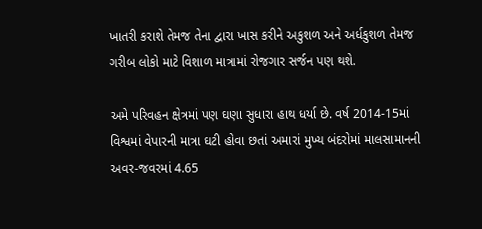ખાતરી કરાશે તેમજ તેના દ્વારા ખાસ કરીને અકુશળ અને અર્ધકુશળ તેમજ ગરીબ લોકો માટે વિશાળ માત્રામાં રોજગાર સર્જન પણ થશે.

અમે પરિવહન ક્ષેત્રમાં પણ ઘણા સુધારા હાથ ધર્યા છે. વર્ષ 2014-15માં વિશ્વમાં વેપારની માત્રા ઘટી હોવા છતાં અમારાં મુખ્ય બંદરોમાં માલસામાનની અવર-જવરમાં 4.65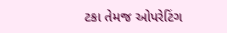ટકા તેમજ ઓપરેટિંગ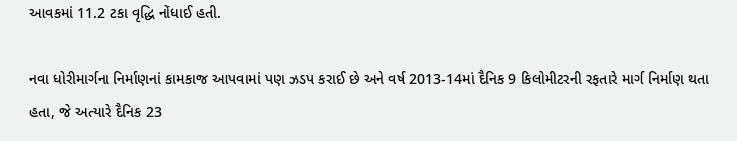આવકમાં 11.2 ટકા વૃદ્ધિ નોંધાઈ હતી.

નવા ધોરીમાર્ગના નિર્માણનાં કામકાજ આપવામાં પણ ઝડપ કરાઈ છે અને વર્ષ 2013-14માં દૈનિક 9 કિલોમીટરની રફતારે માર્ગ નિર્માણ થતા હતા, જે અત્યારે દૈનિક 23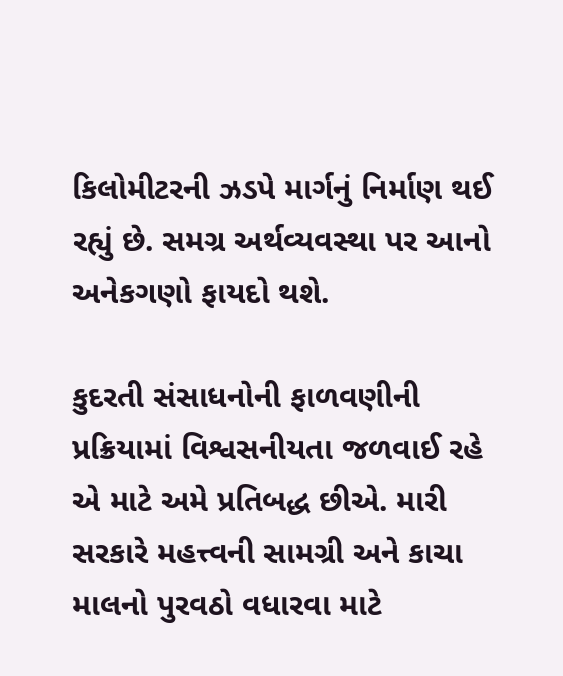કિલોમીટરની ઝડપે માર્ગનું નિર્માણ થઈ રહ્યું છે. સમગ્ર અર્થવ્યવસ્થા પર આનો અનેકગણો ફાયદો થશે.

કુદરતી સંસાધનોની ફાળવણીની પ્રક્રિયામાં વિશ્વસનીયતા જળવાઈ રહે એ માટે અમે પ્રતિબદ્ધ છીએ. મારી સરકારે મહત્ત્વની સામગ્રી અને કાચા માલનો પુરવઠો વધારવા માટે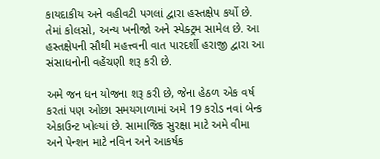કાયદાકીય અને વહીવટી પગલાં દ્વારા હસ્તક્ષેપ કર્યો છે. તેમાં કોલસો, અન્ય ખનીજો અને સ્પેક્ટ્રમ સામેલ છે. આ હસ્તક્ષેપની સૌથી મહત્ત્વની વાત પારદર્શી હરાજી દ્વારા આ સંસાધનોની વહેંચણી શરૂ કરી છે.

અમે જન ધન યોજના શરૂ કરી છે, જેના હેઠળ એક વર્ષ કરતાં પણ ઓછા સમયગાળામાં અમે 19 કરોડ નવાં બેન્ક એકાઉન્ટ ખોલ્યાં છે. સામાજિક સુરક્ષા માટે અમે વીમા અને પેન્શન માટે નવિન અને આકર્ષક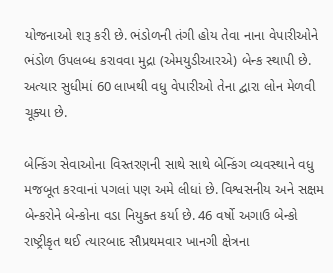યોજનાઓ શરૂ કરી છે. ભંડોળની તંગી હોય તેવા નાના વેપારીઓને ભંડોળ ઉપલબ્ધ કરાવવા મુદ્રા (એમયુડીઆરએ) બેન્ક સ્થાપી છે. અત્યાર સુધીમાં 60 લાખથી વધુ વેપારીઓ તેના દ્વારા લોન મેળવી ચૂક્યા છે.

બેન્કિંગ સેવાઓના વિસ્તરણની સાથે સાથે બેન્કિંગ વ્યવસ્થાને વધુ મજબૂત કરવાનાં પગલાં પણ અમે લીધાં છે. વિશ્વસનીય અને સક્ષમ બેન્કરોને બેન્કોના વડા નિયુક્ત કર્યા છે. 46 વર્ષો અગાઉ બેન્કો રાષ્ટ્રીકૃત થઈ ત્યારબાદ સૌપ્રથમવાર ખાનગી ક્ષેત્રના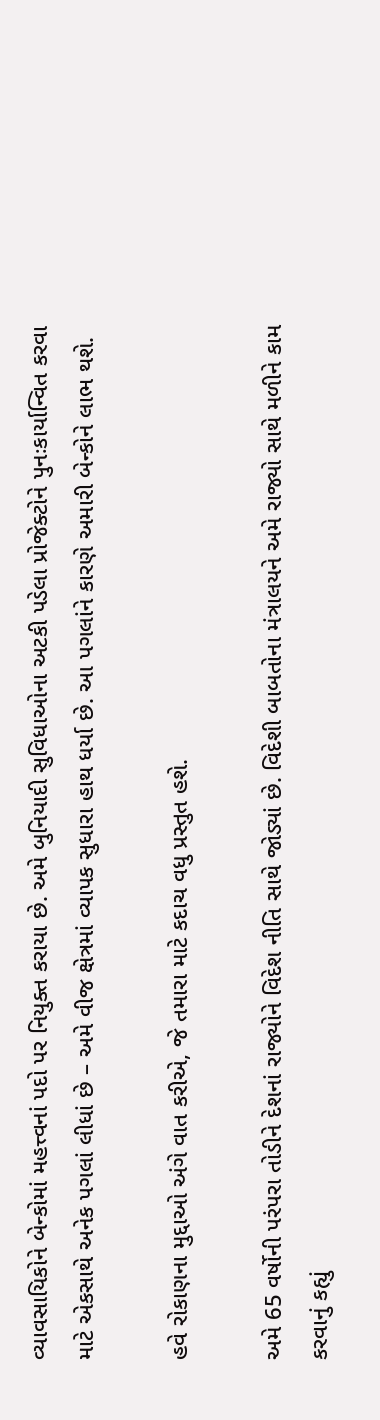વ્યાવસાયિકોને બેન્કોમાં મહત્ત્વનાં પદો પર નિયુક્ત કરાયા છે. અમે બુનિયાદી સુવિધાઓના અટકી પડેલા પ્રોજેક્ટોને પુનઃકાર્યાન્વિત કરવા માટે એકસાથે અનેક પગલાં લીધાં છે – અમે વીજ ક્ષેત્રમાં વ્યાપક સુધારા હાથ ધર્યા છે. આ પગલાંને કારણે અમારી બેન્કોને લાભ થશે.

હવે રોકાણના મુદ્દાઓ અંગે વાત કરીએ, જે તમારા માટે કદાચ વધુ પ્રસ્તુત હશે.

અમે 65 વર્ષોની પરંપરા તોડીને દેશનાં રાજ્યોને વિદેશ નીતિ સાથે જોડ્યાં છે. વિદેશી બાબતોના મંત્રાલયને અમે રાજ્યો સાથે મળીને કામ કરવાનું કહ્યું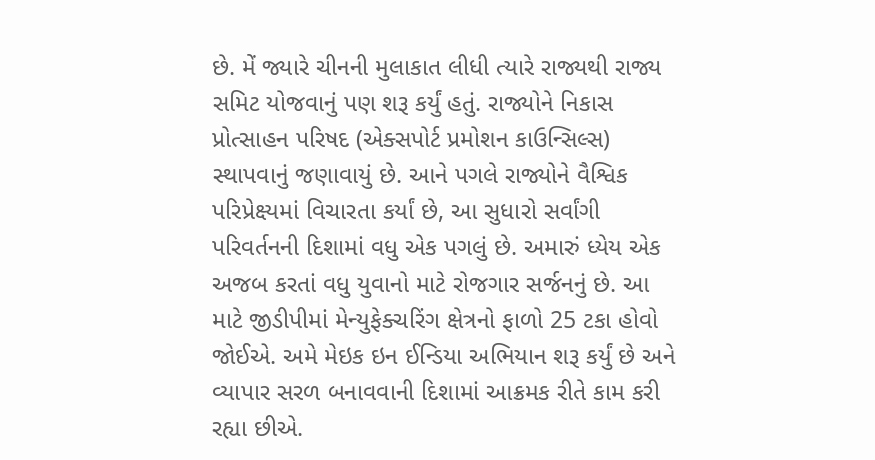છે. મેં જ્યારે ચીનની મુલાકાત લીધી ત્યારે રાજ્યથી રાજ્ય સમિટ યોજવાનું પણ શરૂ કર્યું હતું. રાજ્યોને નિકાસ પ્રોત્સાહન પરિષદ (એક્સપોર્ટ પ્રમોશન કાઉન્સિલ્સ) સ્થાપવાનું જણાવાયું છે. આને પગલે રાજ્યોને વૈશ્વિક પરિપ્રેક્ષ્યમાં વિચારતા કર્યાં છે, આ સુધારો સર્વાંગી પરિવર્તનની દિશામાં વધુ એક પગલું છે. અમારું ધ્યેય એક અજબ કરતાં વધુ યુવાનો માટે રોજગાર સર્જનનું છે. આ માટે જીડીપીમાં મેન્યુફેક્ચરિંગ ક્ષેત્રનો ફાળો 25 ટકા હોવો જોઈએ. અમે મેઇક ઇન ઈન્ડિયા અભિયાન શરૂ કર્યું છે અને વ્યાપાર સરળ બનાવવાની દિશામાં આક્રમક રીતે કામ કરી રહ્યા છીએ.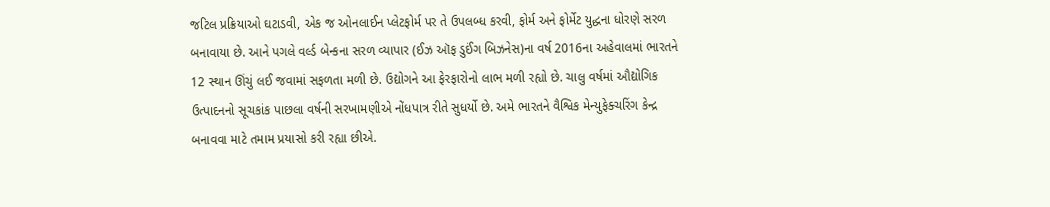જટિલ પ્રક્રિયાઓ ઘટાડવી, એક જ ઓનલાઈન પ્લેટફોર્મ પર તે ઉપલબ્ધ કરવી, ફોર્મ અને ફોર્મેટ યુદ્ધના ધોરણે સરળ બનાવાયા છે. આને પગલે વર્લ્ડ બેન્કના સરળ વ્યાપાર (ઈઝ ઑફ ડુઈંગ બિઝનેસ)ના વર્ષ 2016ના અહેવાલમાં ભારતને 12 સ્થાન ઊંચું લઈ જવામાં સફળતા મળી છે. ઉદ્યોગને આ ફેરફારોનો લાભ મળી રહ્યો છે. ચાલુ વર્ષમાં ઔદ્યોગિક ઉત્પાદનનો સૂચકાંક પાછલા વર્ષની સરખામણીએ નોંધપાત્ર રીતે સુધર્યો છે. અમે ભારતને વૈશ્વિક મેન્યુફેક્ચરિંગ કેન્દ્ર બનાવવા માટે તમામ પ્રયાસો કરી રહ્યા છીએ.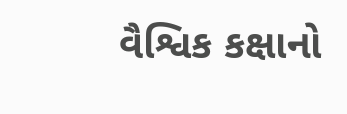વૈશ્વિક કક્ષાનો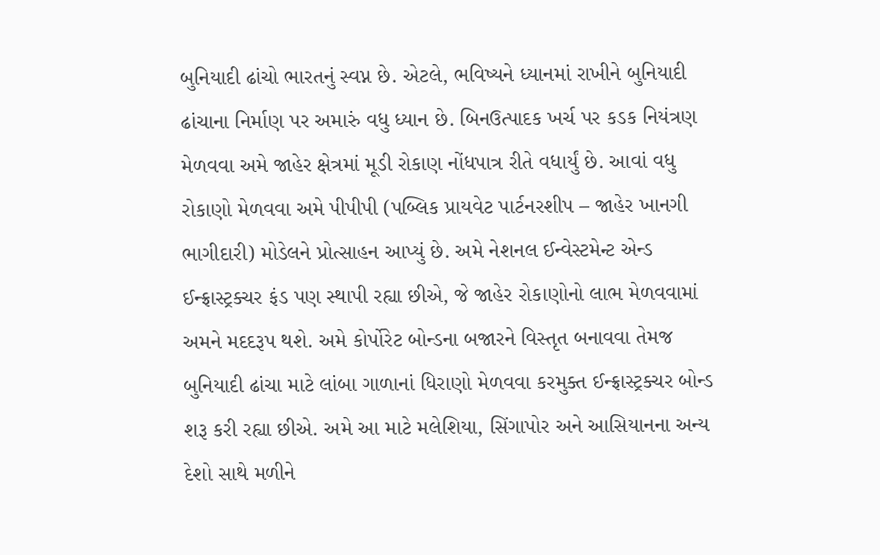બુનિયાદી ઢાંચો ભારતનું સ્વપ્ન છે. એટલે, ભવિષ્યને ધ્યાનમાં રાખીને બુનિયાદી ઢાંચાના નિર્માણ પર અમારું વધુ ધ્યાન છે. બિનઉત્પાદક ખર્ચ પર કડક નિયંત્રણ મેળવવા અમે જાહેર ક્ષેત્રમાં મૂડી રોકાણ નોંધપાત્ર રીતે વધાર્યું છે. આવાં વધુ રોકાણો મેળવવા અમે પીપીપી (પબ્લિક પ્રાયવેટ પાર્ટનરશીપ – જાહેર ખાનગી ભાગીદારી) મોડેલને પ્રોત્સાહન આપ્યું છે. અમે નેશનલ ઈન્વેસ્ટમેન્ટ એન્ડ ઈન્ફ્રાસ્ટ્રક્ચર ફંડ પણ સ્થાપી રહ્યા છીએ, જે જાહેર રોકાણોનો લાભ મેળવવામાં અમને મદદરૂપ થશે. અમે કોર્પોરેટ બોન્ડના બજારને વિસ્તૃત બનાવવા તેમજ બુનિયાદી ઢાંચા માટે લાંબા ગાળાનાં ધિરાણો મેળવવા કરમુક્ત ઈન્ફ્રાસ્ટ્રક્ચર બોન્ડ શરૂ કરી રહ્યા છીએ. અમે આ માટે મલેશિયા, સિંગાપોર અને આસિયાનના અન્ય દેશો સાથે મળીને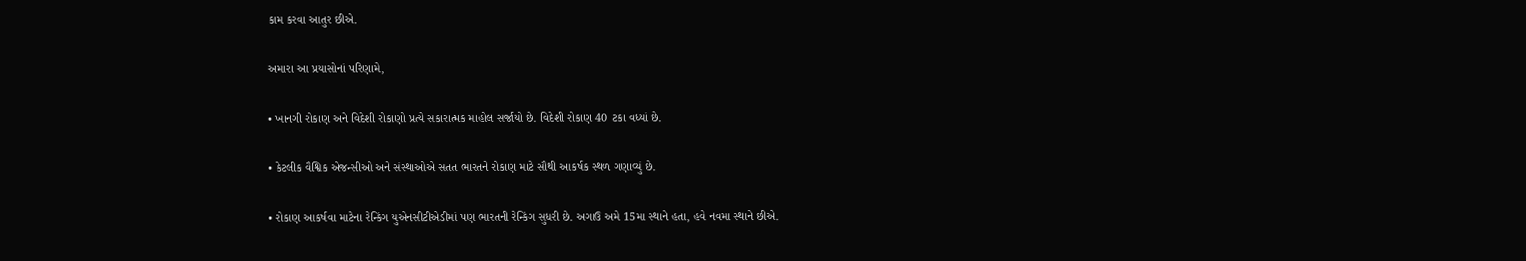કામ કરવા આતુર છીએ.

અમારા આ પ્રયાસોનાં પરિણામે,

• ખાનગી રોકાણ અને વિદેશી રોકાણો પ્રત્યે સકારાત્મક માહોલ સર્જાયો છે. વિદેશી રોકાણ 40 ટકા વધ્યાં છે.

• કેટલીક વૈશ્વિક એજન્સીઓ અને સંસ્થાઓએ સતત ભારતને રોકાણ માટે સૌથી આકર્ષક સ્થળ ગણાવ્યું છે.

• રોકાણ આકર્ષવા માટેના રેન્કિંગ યુએનસીટીએડીમાં પણ ભારતની રેન્કિંગ સુધરી છે. અગાઉ અમે 15મા સ્થાને હતા, હવે નવમા સ્થાને છીએ.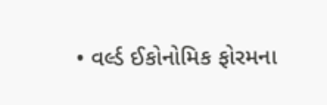• વર્લ્ડ ઈકોનોમિક ફોરમના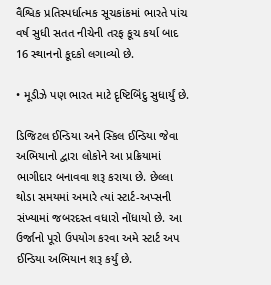વૈશ્વિક પ્રતિસ્પર્ધાત્મક સૂચકાંકમાં ભારતે પાંચ વર્ષ સુધી સતત નીચેની તરફ કૂચ કર્યા બાદ 16 સ્થાનનો કૂદકો લગાવ્યો છે.

• મૂડીઝે પણ ભારત માટે દૃષ્ટિબિંદુ સુધાર્યું છે.

ડિજિટલ ઈન્ડિયા અને સ્કિલ ઈન્ડિયા જેવા અભિયાનો દ્વારા લોકોને આ પ્રક્રિયામાં ભાગીદાર બનાવવા શરૂ કરાયા છે. છેલ્લા થોડા સમયમાં અમારે ત્યાં સ્ટાર્ટ-અપ્સની સંખ્યામાં જબરદસ્ત વધારો નોંધાયો છે. આ ઉર્જાનો પૂરો ઉપયોગ કરવા અમે સ્ટાર્ટ અપ ઈન્ડિયા અભિયાન શરૂ કર્યું છે.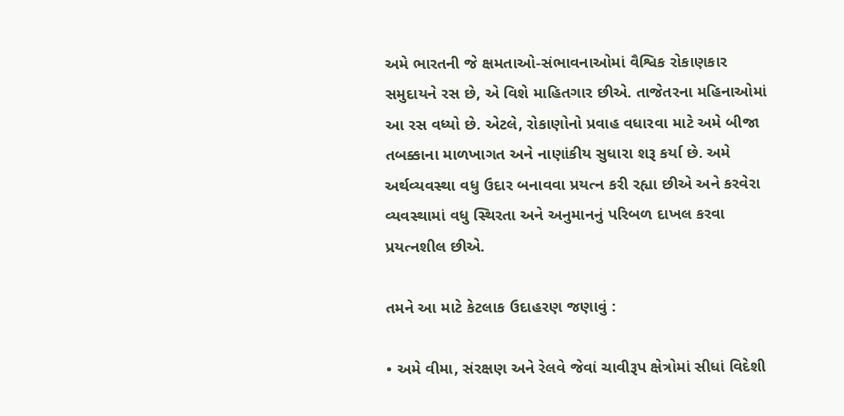અમે ભારતની જે ક્ષમતાઓ-સંભાવનાઓમાં વૈશ્વિક રોકાણકાર સમુદાયને રસ છે, એ વિશે માહિતગાર છીએ. તાજેતરના મહિનાઓમાં આ રસ વધ્યો છે. એટલે, રોકાણોનો પ્રવાહ વધારવા માટે અમે બીજા તબક્કાના માળખાગત અને નાણાંકીય સુધારા શરૂ કર્યા છે. અમે અર્થવ્યવસ્થા વધુ ઉદાર બનાવવા પ્રયત્ન કરી રહ્યા છીએ અને કરવેરા વ્યવસ્થામાં વધુ સ્થિરતા અને અનુમાનનું પરિબળ દાખલ કરવા પ્રયત્નશીલ છીએ.

તમને આ માટે કેટલાક ઉદાહરણ જણાવું :

• અમે વીમા, સંરક્ષણ અને રેલવે જેવાં ચાવીરૂપ ક્ષેત્રોમાં સીધાં વિદેશી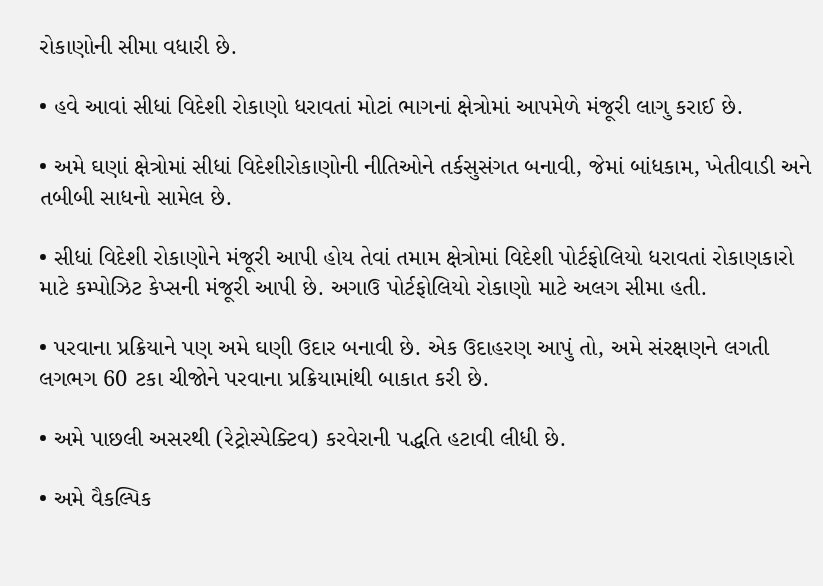રોકાણોની સીમા વધારી છે.

• હવે આવાં સીધાં વિદેશી રોકાણો ધરાવતાં મોટાં ભાગનાં ક્ષેત્રોમાં આપમેળે મંજૂરી લાગુ કરાઈ છે.

• અમે ઘણાં ક્ષેત્રોમાં સીધાં વિદેશીરોકાણોની નીતિઓને તર્કસુસંગત બનાવી, જેમાં બાંધકામ, ખેતીવાડી અને તબીબી સાધનો સામેલ છે.

• સીધાં વિદેશી રોકાણોને મંજૂરી આપી હોય તેવાં તમામ ક્ષેત્રોમાં વિદેશી પોર્ટફોલિયો ધરાવતાં રોકાણકારો માટે કમ્પોઝિટ કેપ્સની મંજૂરી આપી છે. અગાઉ પોર્ટફોલિયો રોકાણો માટે અલગ સીમા હતી.

• પરવાના પ્રક્રિયાને પણ અમે ઘણી ઉદાર બનાવી છે. એક ઉદાહરણ આપું તો, અમે સંરક્ષણને લગતી લગભગ 60 ટકા ચીજોને પરવાના પ્રક્રિયામાંથી બાકાત કરી છે.

• અમે પાછલી અસરથી (રેટ્રોસ્પેક્ટિવ) કરવેરાની પદ્ધતિ હટાવી લીધી છે.

• અમે વૈકલ્પિક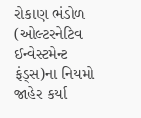રોકાણ ભંડોળ (ઓલ્ટરનેટિવ ઈન્વેસ્ટમેન્ટ ફંડ્સ)ના નિયમો જાહેર કર્યા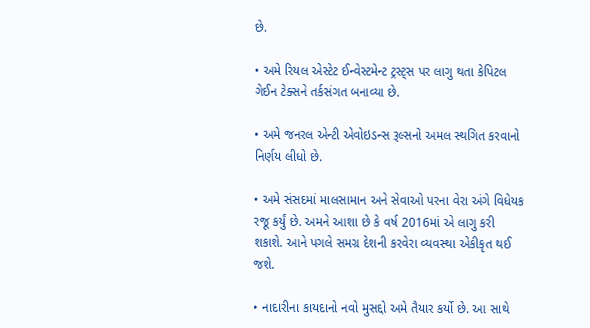છે.

• અમે રિયલ એસ્ટેટ ઈન્વેસ્ટમેન્ટ ટ્રસ્ટ્સ પર લાગુ થતા કેપિટલ ગેઈન ટેક્સને તર્કસંગત બનાવ્યા છે.

• અમે જનરલ એન્ટી એવોઇડન્સ રૂલ્સનો અમલ સ્થગિત કરવાનો નિર્ણય લીધો છે.

• અમે સંસદમાં માલસામાન અને સેવાઓ પરના વેરા અંગે વિધેયક રજૂ કર્યું છે. અમને આશા છે કે વર્ષ 2016માં એ લાગુ કરી શકાશે. આને પગલે સમગ્ર દેશની કરવેરા વ્યવસ્થા એકીકૃત થઈ જશે.

• નાદારીના કાયદાનો નવો મુસદ્દો અમે તૈયાર કર્યો છે. આ સાથે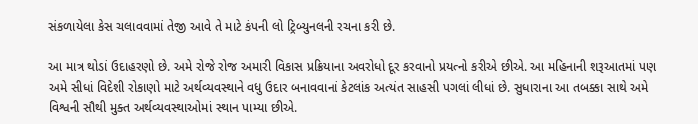સંકળાયેલા કેસ ચલાવવામાં તેજી આવે તે માટે કંપની લો ટ્રિબ્યુનલની રચના કરી છે.

આ માત્ર થોડાં ઉદાહરણો છે. અમે રોજે રોજ અમારી વિકાસ પ્રક્રિયાના અવરોધો દૂર કરવાનો પ્રયત્નો કરીએ છીએ. આ મહિનાની શરૂઆતમાં પણ અમે સીધાં વિદેશી રોકાણો માટે અર્થવ્યવસ્થાને વધુ ઉદાર બનાવવાનાં કેટલાંક અત્યંત સાહસી પગલાં લીધાં છે. સુધારાના આ તબક્કા સાથે અમે વિશ્વની સૌથી મુક્ત અર્થવ્યવસ્થાઓમાં સ્થાન પામ્યા છીએ.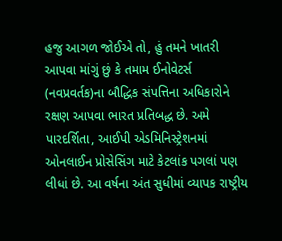હજુ આગળ જોઈએ તો, હું તમને ખાતરી આપવા માંગું છું કે તમામ ઈનોવેટર્સ (નવપ્રવર્તક)ના બૌદ્ધિક સંપત્તિના અધિકારોને રક્ષણ આપવા ભારત પ્રતિબદ્ધ છે. અમે પારદર્શિતા, આઈપી એડમિનિસ્ટ્રેશનમાં ઓનલાઈન પ્રોસેસિંગ માટે કેટલાંક પગલાં પણ લીધાં છે. આ વર્ષના અંત સુધીમાં વ્યાપક રાષ્ટ્રીય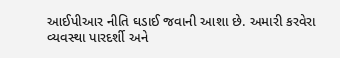આઈપીઆર નીતિ ઘડાઈ જવાની આશા છે. અમારી કરવેરા વ્યવસ્થા પારદર્શી અને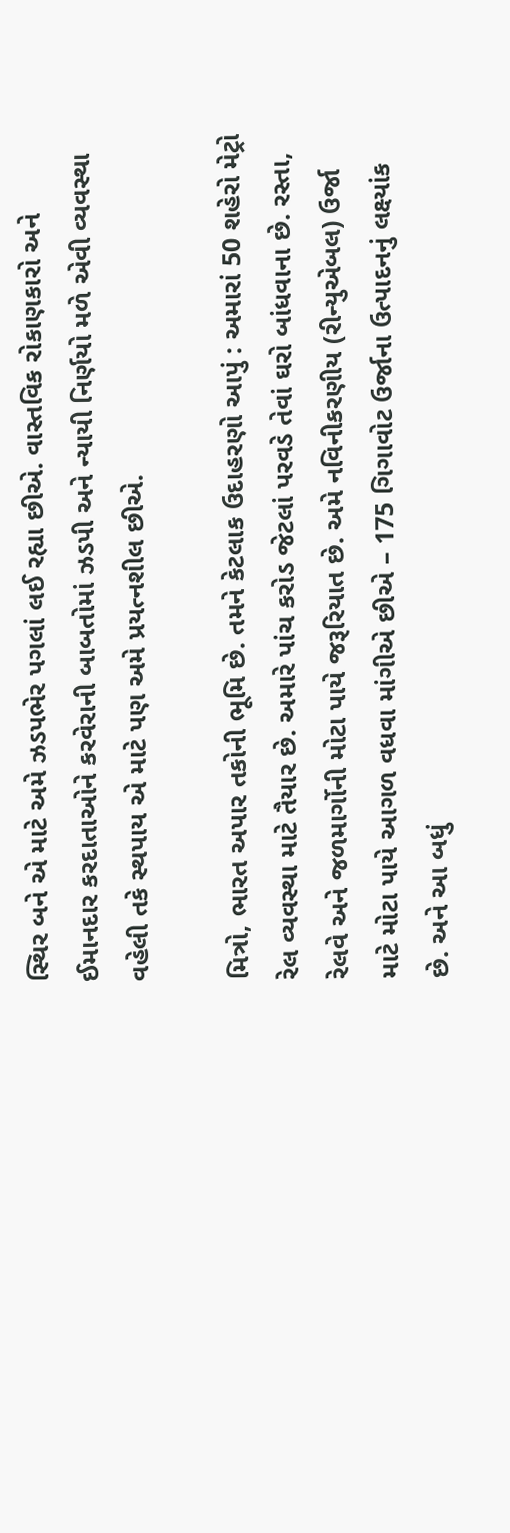સ્થિર બને એ માટે અમે ઝડપભેર પગલાં લઈ રહ્યા છીએ. વાસ્તવિક રોકાણકારો અને ઈમાનદાર કરદાતાઓને કરવેરાની બાબતોમાં ઝડપી અને ન્યાયી નિર્ણયો મળે એવી વ્યવસ્થા વહેલી તકે સ્થપાય એ માટે પણ અમે પ્રયત્નશીલ છીએ.

મિત્રો, ભારત અપાર તકોની ભૂમિ છે. તમને કેટલાક ઉદાહરણો આપું : અમારાં 50 શહેરો મેટ્રો રેલ વ્યવસ્થા માટે તૈયાર છે. અમારે પાંચ કરોડ જેટલાં પરવડે તેવાં ઘરો બાંધવાના છે. રસ્તા, રેલવે અને જળમાર્ગોની મોટા પાયે જરૂરિયાત છે. અમે નવિનીકરણીય (રીન્યુએબલ) ઉર્જા માટે મોટા પાયે આગળ વધવા માંગીએ છીએ – 175 ગિગાવોટ ઉર્જાના ઉત્પાદનનું લક્ષ્યાંક છે. અને આ બધું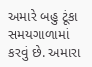અમારે બહુ ટૂંકા સમયગાળામાં કરવું છે. અમારા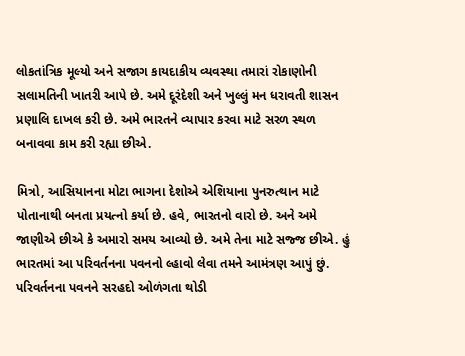લોકતાંત્રિક મૂલ્યો અને સજાગ કાયદાકીય વ્યવસ્થા તમારાં રોકાણોની સલામતિની ખાતરી આપે છે. અમે દૂરંદેશી અને ખુલ્લું મન ધરાવતી શાસન પ્રણાલિ દાખલ કરી છે. અમે ભારતને વ્યાપાર કરવા માટે સરળ સ્થળ બનાવવા કામ કરી રહ્યા છીએ.

મિત્રો, આસિયાનના મોટા ભાગના દેશોએ એશિયાના પુનરુત્થાન માટે પોતાનાથી બનતા પ્રયત્નો કર્યા છે. હવે, ભારતનો વારો છે. અને અમે જાણીએ છીએ કે અમારો સમય આવ્યો છે. અમે તેના માટે સજ્જ છીએ. હું ભારતમાં આ પરિવર્તનના પવનનો લ્હાવો લેવા તમને આમંત્રણ આપું છું. પરિવર્તનના પવનને સરહદો ઓળંગતા થોડી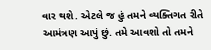વાર થશે. એટલે જ હું તમને વ્યક્તિગત રીતે આમંત્રણ આપું છું. તમે આવશો તો તમને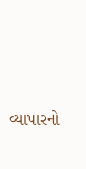વ્યાપારનો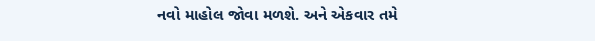નવો માહોલ જોવા મળશે. અને એકવાર તમે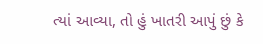ત્યાં આવ્યા, તો હું ખાતરી આપું છું કે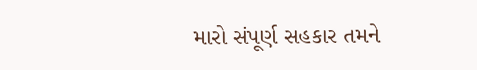મારો સંપૂર્ણ સહકાર તમને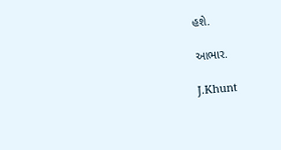હશે.

આભાર.

J.Khunt